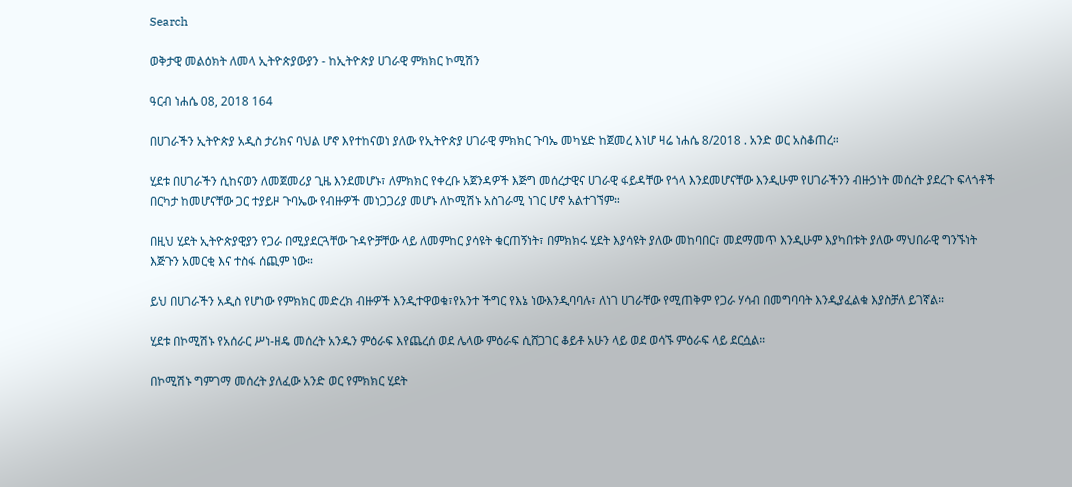Search

ወቅታዊ መልዕክት ለመላ ኢትዮጵያውያን - ከኢትዮጵያ ሀገራዊ ምክክር ኮሚሽን

ዓርብ ነሐሴ 08, 2018 164

በሀገራችን ኢትዮጵያ አዲስ ታሪክና ባህል ሆኖ እየተከናወነ ያለው የኢትዮጵያ ሀገራዊ ምክክር ጉባኤ መካሄድ ከጀመረ እነሆ ዛሬ ነሐሴ 8/2018 . አንድ ወር አስቆጠረ።

ሂደቱ በሀገራችን ሲከናወን ለመጀመሪያ ጊዜ እንደመሆኑ፣ ለምክክር የቀረቡ አጀንዳዎች እጅግ መሰረታዊና ሀገራዊ ፋይዳቸው የጎላ እንደመሆናቸው እንዲሁም የሀገራችንን ብዙኃነት መሰረት ያደረጉ ፍላጎቶች በርካታ ከመሆናቸው ጋር ተያይዞ ጉባኤው የብዙዎች መነጋጋሪያ መሆኑ ለኮሚሽኑ አስገራሚ ነገር ሆኖ አልተገኘም።

በዚህ ሂደት ኢትዮጵያዊያን የጋራ በሚያደርጓቸው ጉዳዮቻቸው ላይ ለመምከር ያሳዩት ቁርጠኝነት፣ በምክክሩ ሂደት እያሳዩት ያለው መከባበር፣ መደማመጥ እንዲሁም እያካበቱት ያለው ማህበራዊ ግንኙነት እጅጉን አመርቂ እና ተስፋ ሰጪም ነው።

ይህ በሀገራችን አዲስ የሆነው የምክክር መድረክ ብዙዎች እንዲተዋወቁ፣የአንተ ችግር የእኔ ነውእንዲባባሉ፣ ለነገ ሀገራቸው የሚጠቅም የጋራ ሃሳብ በመግባባት እንዲያፈልቁ እያስቻለ ይገኛል።

ሂደቱ በኮሚሽኑ የአሰራር ሥነ-ዘዴ መሰረት አንዱን ምዕራፍ እየጨረሰ ወደ ሌላው ምዕራፍ ሲሸጋገር ቆይቶ አሁን ላይ ወደ ወሳኙ ምዕራፍ ላይ ደርሷል።

በኮሚሽኑ ግምገማ መሰረት ያለፈው አንድ ወር የምክክር ሂደት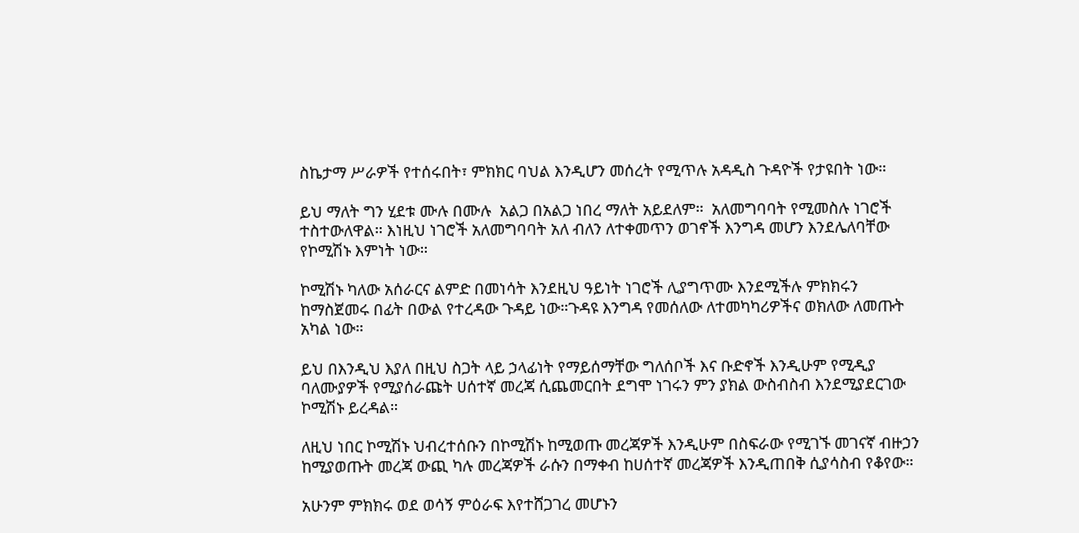ስኬታማ ሥራዎች የተሰሩበት፣ ምክክር ባህል እንዲሆን መሰረት የሚጥሉ አዳዲስ ጉዳዮች የታዩበት ነው።

ይህ ማለት ግን ሂደቱ ሙሉ በሙሉ  አልጋ በአልጋ ነበረ ማለት አይደለም።  አለመግባባት የሚመስሉ ነገሮች ተስተውለዋል። እነዚህ ነገሮች አለመግባባት አለ ብለን ለተቀመጥን ወገኖች እንግዳ መሆን እንደሌለባቸው የኮሚሽኑ እምነት ነው።

ኮሚሽኑ ካለው አሰራርና ልምድ በመነሳት እንደዚህ ዓይነት ነገሮች ሊያግጥሙ እንደሚችሉ ምክክሩን ከማስጀመሩ በፊት በውል የተረዳው ጉዳይ ነው።ጉዳዩ እንግዳ የመሰለው ለተመካካሪዎችና ወክለው ለመጡት አካል ነው።

ይህ በእንዲህ እያለ በዚህ ስጋት ላይ ኃላፊነት የማይሰማቸው ግለሰቦች እና ቡድኖች እንዲሁም የሚዲያ ባለሙያዎች የሚያሰራጩት ሀሰተኛ መረጃ ሲጨመርበት ደግሞ ነገሩን ምን ያክል ውስብስብ እንደሚያደርገው ኮሚሽኑ ይረዳል።

ለዚህ ነበር ኮሚሽኑ ህብረተሰቡን በኮሚሽኑ ከሚወጡ መረጃዎች እንዲሁም በስፍራው የሚገኙ መገናኛ ብዙኃን ከሚያወጡት መረጃ ውጪ ካሉ መረጃዎች ራሱን በማቀብ ከሀሰተኛ መረጃዎች እንዲጠበቅ ሲያሳስብ የቆየው።

አሁንም ምክክሩ ወደ ወሳኝ ምዕራፍ እየተሸጋገረ መሆኑን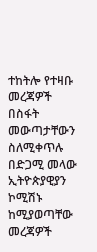ተከትሎ የተዛቡ መረጃዎች በስፋት መውጣታቸውን ስለሚቀጥሉ በድጋሚ መላው ኢትዮጵያዊያን ኮሚሽኑ ከሚያወጣቸው መረጃዎች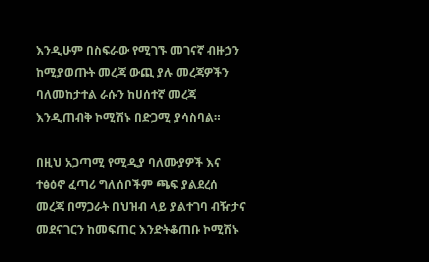እንዲሁም በስፍራው የሚገኙ መገናኛ ብዙኃን ከሚያወጡት መረጃ ውጪ ያሉ መረጃዎችን ባለመከታተል ራሱን ከሀሰተኛ መረጃ እንዲጠብቅ ኮሚሽኑ በድጋሚ ያሳስባል።

በዚህ አጋጣሚ የሚዲያ ባለሙያዎች እና ተፅዕኖ ፈጣሪ ግለሰቦችም ጫፍ ያልደረሰ መረጃ በማጋራት በህዝብ ላይ ያልተገባ ብዥታና መደናገርን ከመፍጠር እንድትቆጠቡ ኮሚሽኑ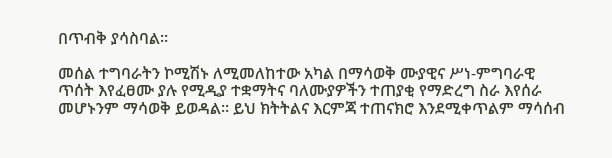በጥብቅ ያሳስባል።

መሰል ተግባራትን ኮሚሽኑ ለሚመለከተው አካል በማሳወቅ ሙያዊና ሥነ-ምግባራዊ ጥሰት እየፈፀሙ ያሉ የሚዲያ ተቋማትና ባለሙያዎችን ተጠያቂ የማድረግ ስራ እየሰራ መሆኑንም ማሳወቅ ይወዳል። ይህ ክትትልና እርምጃ ተጠናክሮ እንደሚቀጥልም ማሳሰብ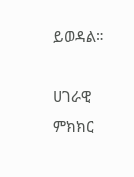ይወዳል።

ሀገራዊ ምክክር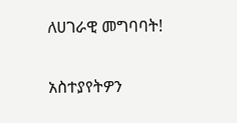ለሀገራዊ መግባባት!

አስተያየትዎን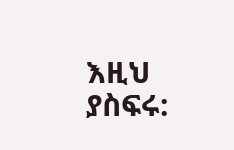እዚህ ያስፍሩ: